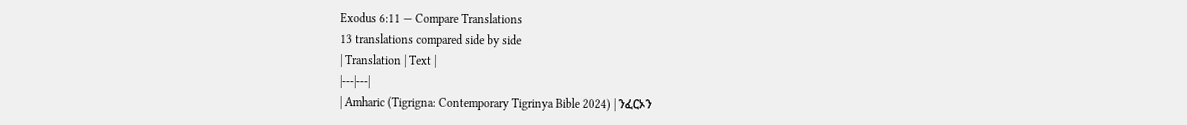Exodus 6:11 — Compare Translations
13 translations compared side by side
| Translation | Text |
|---|---|
| Amharic (Tigrigna: Contemporary Tigrinya Bible 2024) | ንፈርኦን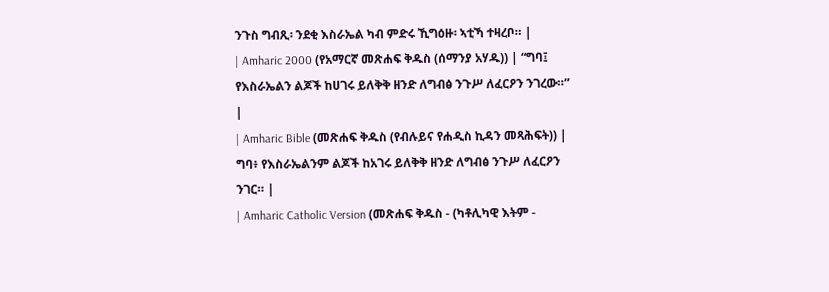ንጉስ ግብጺ፡ ንደቂ እስራኤል ካብ ምድሩ ኺግዕዙ፡ ኣቲኻ ተዛረቦ። |
| Amharic 2000 (የአማርኛ መጽሐፍ ቅዱስ (ሰማንያ አሃዱ)) | “ግባ፤ የእስራኤልን ልጆች ከሀገሩ ይለቅቅ ዘንድ ለግብፅ ንጉሥ ለፈርዖን ንገረው።” |
| Amharic Bible (መጽሐፍ ቅዱስ (የብሉይና የሐዲስ ኪዳን መጻሕፍት)) | ግባ፥ የእስራኤልንም ልጆች ከአገሩ ይለቅቅ ዘንድ ለግብፅ ንጉሥ ለፈርዖን ንገር። |
| Amharic Catholic Version (መጽሐፍ ቅዱስ - (ካቶሊካዊ እትም -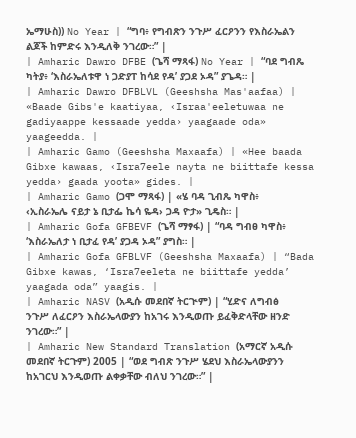ኤማሁስ)) No Year | “ግባ፥ የግብጽን ንጉሥ ፈርዖንን የእስራኤልን ልጆች ከምድሩ እንዲለቅ ንገረው።” |
| Amharic Dawro DFBE (ጌሻ ማጻፋ) No Year | “ባደ ግብጼ ካትያ፥ ‘እስራኤለቱዋ ነ ጋድያፐ ከሳደ የዳ’ ያጋደ ኦዳ” ያጌዳ። |
| Amharic Dawro DFBLVL (Geeshsha Mas'aafaa) | «Baade Gibs'e kaatiyaa, ‹Israa'eeletuwaa ne gadiyaappe kessaade yedda› yaagaade oda» yaageedda. |
| Amharic Gamo (Geeshsha Maxaafa) | «Hee baada Gibxe kawaas, ‹Isra7eele nayta ne biittafe kessa yedda› gaada yoota» gides. |
| Amharic Gamo (ጋሞ ማጻፋ) | «ሄ ባዳ ጊብጼ ካዋስ፥ ‹ኢስራኤሌ ናይታ ኔ ቢታፌ ኬሳ ዬዳ› ጋዳ ዮታ» ጊዴስ። |
| Amharic Gofa GFBEVF (ጌሻ ማፃፋ) | “ባዳ ግብፀ ካዋስ፥ ‘እስራኤለታ ነ ቢታፈ የዳ’ ያጋዳ ኦዳ” ያግስ። |
| Amharic Gofa GFBLVF (Geeshsha Maxaafa) | “Bada Gibxe kawas, ‘Isra7eeleta ne biittafe yedda’ yaagada oda” yaagis. |
| Amharic NASV (አዲሱ መደበኛ ትርጒም) | “ሂድና ለግብፅ ንጉሥ ለፈርዖን እስራኤላውያን ከአገሩ እንዲወጡ ይፈቅድላቸው ዘንድ ንገረው።” |
| Amharic New Standard Translation (አማርኛ አዲሱ መደበኛ ትርጉም) 2005 | “ወደ ግብጽ ንጉሥ ሄደህ እስራኤላውያንን ከአገርህ እንዲወጡ ልቀቃቸው ብለህ ንገረው።” |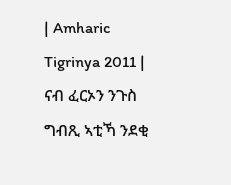| Amharic Tigrinya 2011 | ናብ ፈርኦን ንጉስ ግብጺ ኣቲኻ ንደቂ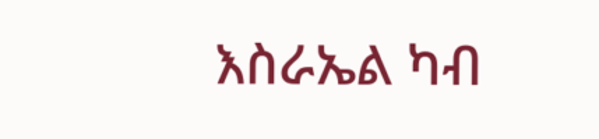እስራኤል ካብ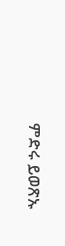ምድሩ ይወጽኡ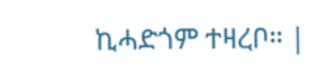ኪሓድጎም ተዛረቦ። |